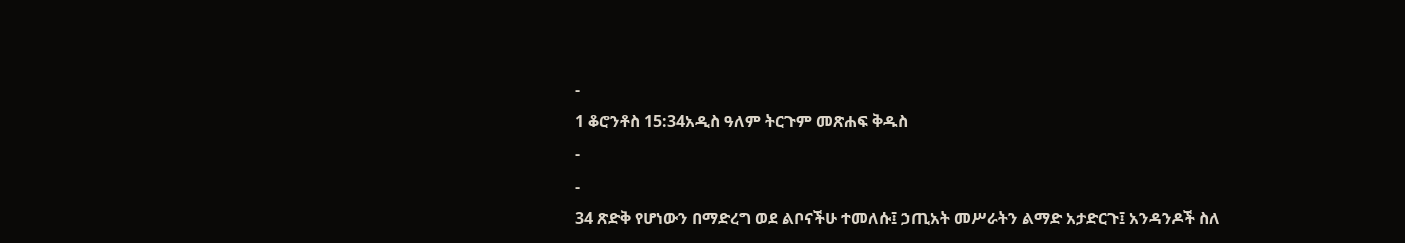-
1 ቆሮንቶስ 15:34አዲስ ዓለም ትርጉም መጽሐፍ ቅዱስ
-
-
34 ጽድቅ የሆነውን በማድረግ ወደ ልቦናችሁ ተመለሱ፤ ኃጢአት መሥራትን ልማድ አታድርጉ፤ አንዳንዶች ስለ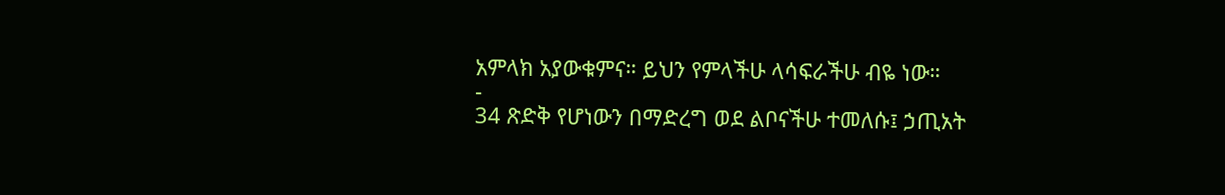አምላክ አያውቁምና። ይህን የምላችሁ ላሳፍራችሁ ብዬ ነው።
-
34 ጽድቅ የሆነውን በማድረግ ወደ ልቦናችሁ ተመለሱ፤ ኃጢአት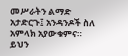መሥራትን ልማድ አታድርጉ፤ አንዳንዶች ስለ አምላክ አያውቁምና። ይህን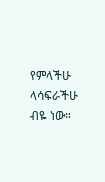የምላችሁ ላሳፍራችሁ ብዬ ነው።